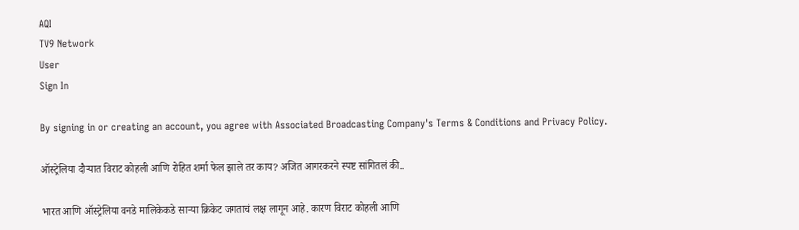AQI
TV9 Network
User
Sign In

By signing in or creating an account, you agree with Associated Broadcasting Company's Terms & Conditions and Privacy Policy.

ऑस्ट्रेलिया दौऱ्यात विराट कोहली आणि रोहित शर्मा फेल झाले तर काय? अजित आगरकरने स्पष्ट सांगितलं की..

भारत आणि ऑस्ट्रेलिया वनडे मालिकेकडे साऱ्या क्रिकेट जगताचं लक्ष लागून आहे. कारण विराट कोहली आणि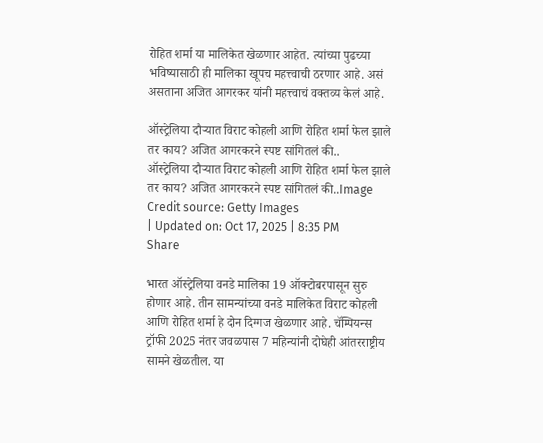रोहित शर्मा या मालिकेत खेळणार आहेत. त्यांच्या पुढच्या भविष्यासाठी ही मालिका खूपच महत्त्वाची ठरणार आहे. असं असताना अजित आगरकर यांनी महत्त्वाचं वक्तव्य केलं आहे.

ऑस्ट्रेलिया दौऱ्यात विराट कोहली आणि रोहित शर्मा फेल झाले तर काय? अजित आगरकरने स्पष्ट सांगितलं की..
ऑस्ट्रेलिया दौऱ्यात विराट कोहली आणि रोहित शर्मा फेल झाले तर काय? अजित आगरकरने स्पष्ट सांगितलं की..Image Credit source: Getty Images
| Updated on: Oct 17, 2025 | 8:35 PM
Share

भारत ऑस्ट्रेलिया वनडे मालिका 19 ऑक्टोबरपासून सुरु होणार आहे. तीन सामन्यांच्या वनडे मालिकेत विराट कोहली आणि रोहित शर्मा हे दोन दिग्गज खेळणार आहे. चॅम्पियन्स ट्रॉफी 2025 नंतर जवळपास 7 महिन्यांनी दोघेही आंतरराष्ट्रीय सामने खेळतील. या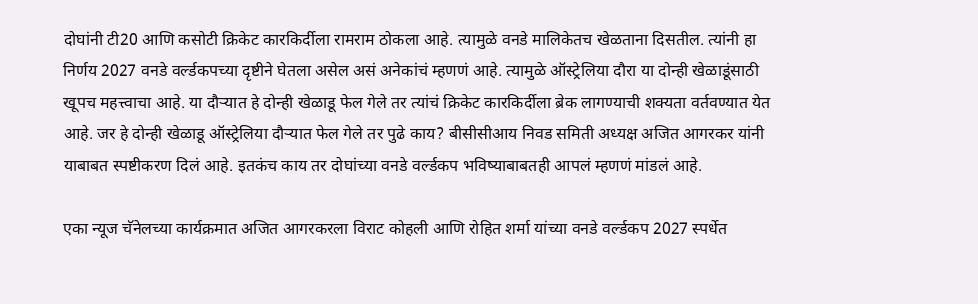दोघांनी टी20 आणि कसोटी क्रिकेट कारकि‍र्दीला रामराम ठोकला आहे. त्यामुळे वनडे मालिकेतच खेळताना दिसतील. त्यांनी हा निर्णय 2027 वनडे वर्ल्डकपच्या दृष्टीने घेतला असेल असं अनेकांचं म्हणणं आहे. त्यामुळे ऑस्ट्रेलिया दौरा या दोन्ही खेळाडूंसाठी खूपच महत्त्वाचा आहे. या दौऱ्यात हे दोन्ही खेळाडू फेल गेले तर त्यांचं क्रिकेट कारकि‍र्दीला ब्रेक लागण्याची शक्यता वर्तवण्यात येत आहे. जर हे दोन्ही खेळाडू ऑस्ट्रेलिया दौऱ्यात फेल गेले तर पुढे काय? बीसीसीआय निवड समिती अध्यक्ष अजित आगरकर यांनी याबाबत स्पष्टीकरण दिलं आहे. इतकंच काय तर दोघांच्या वनडे वर्ल्डकप भविष्याबाबतही आपलं म्हणणं मांडलं आहे.

एका न्यूज चॅनेलच्या कार्यक्रमात अजित आगरकरला विराट कोहली आणि रोहित शर्मा यांच्या वनडे वर्ल्डकप 2027 स्पर्धेत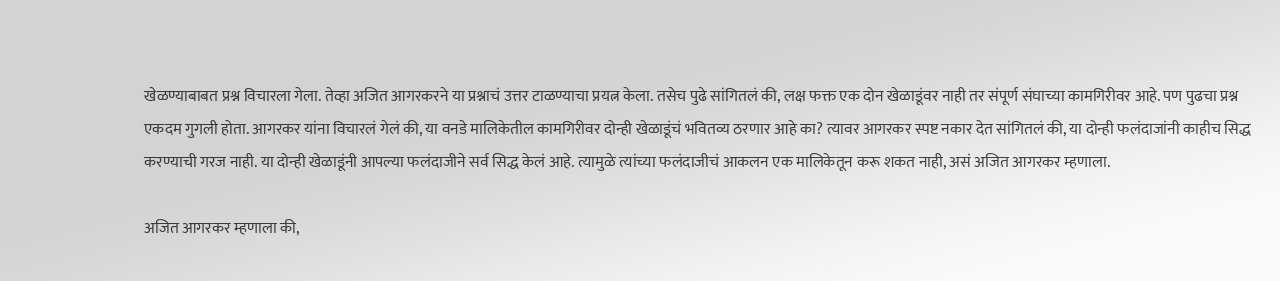खेळण्याबाबत प्रश्न विचारला गेला. तेव्हा अजित आगरकरने या प्रश्नाचं उत्तर टाळण्याचा प्रयत्न केला. तसेच पुढे सांगितलं की, लक्ष फक्त एक दोन खेळाडूंवर नाही तर संपूर्ण संघाच्या कामगिरीवर आहे. पण पुढचा प्रश्न एकदम गुगली होता. आगरकर यांना विचारलं गेलं की, या वनडे मालिकेतील कामगिरीवर दोन्ही खेळाडूंचं भवितव्य ठरणार आहे का? त्यावर आगरकर स्पष्ट नकार देत सांगितलं की, या दोन्ही फलंदाजांनी काहीच सिद्ध करण्याची गरज नाही. या दोन्ही खेळाडूंनी आपल्या फलंदाजीने सर्व सिद्ध केलं आहे. त्यामुळे त्यांच्या फलंदाजीचं आकलन एक मालिकेतून करू शकत नाही, असं अजित आगरकर म्हणाला.

अजित आगरकर म्हणाला की,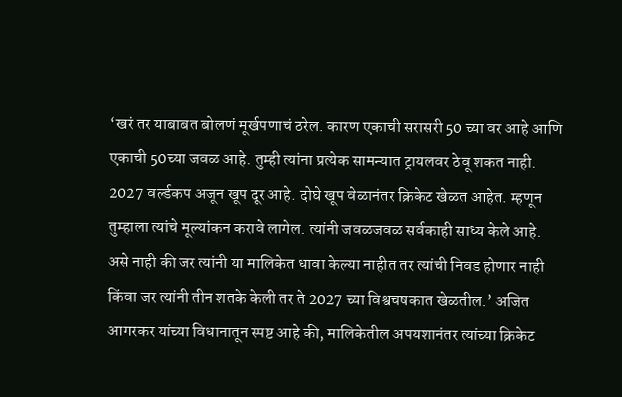‘खरं तर याबाबत बोलणं मूर्खपणाचं ठरेल. कारण एकाची सरासरी 50 च्या वर आहे आणि एकाची 50च्या जवळ आहे. तुम्ही त्यांना प्रत्येक सामन्यात ट्रायलवर ठेवू शकत नाही. 2027 वर्ल्डकप अजून खूप दूर आहे. दोघे खूप वेळानंतर क्रिकेट खेळत आहेत. म्हणून तुम्हाला त्यांचे मूल्यांकन करावे लागेल. त्यांनी जवळजवळ सर्वकाही साध्य केले आहे. असे नाही की जर त्यांनी या मालिकेत धावा केल्या नाहीत तर त्यांची निवड होणार नाही किंवा जर त्यांनी तीन शतके केली तर ते 2027 च्या विश्वचषकात खेळतील.’ अजित आगरकर यांच्या विधानातून स्पष्ट आहे की, मालिकेतील अपयशानंतर त्यांच्या क्रिकेट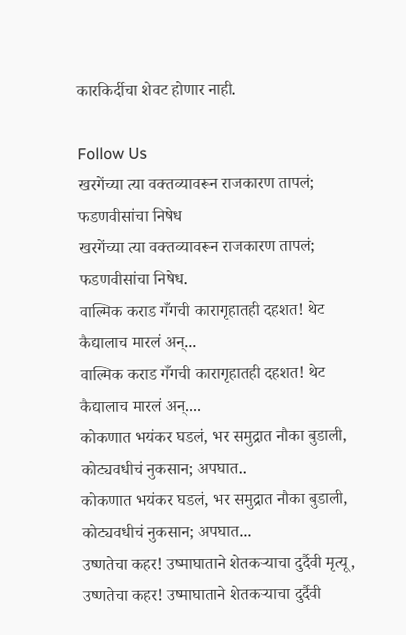कारकि‍र्दीचा शेवट होणार नाही.

Follow Us
खरगेंच्या त्या वक्तव्यावरून राजकारण तापलं; फडणवीसांचा निषेध
खरगेंच्या त्या वक्तव्यावरून राजकारण तापलं; फडणवीसांचा निषेध.
वाल्मिक कराड गँगची कारागृहातही दहशत! थेट कैद्यालाच मारलं अन्...
वाल्मिक कराड गँगची कारागृहातही दहशत! थेट कैद्यालाच मारलं अन्....
कोकणात भयंकर घडलं, भर समुद्रात नौका बुडाली, कोट्यवधीचं नुकसान; अपघात..
कोकणात भयंकर घडलं, भर समुद्रात नौका बुडाली, कोट्यवधीचं नुकसान; अपघात...
उष्णतेचा कहर! उष्माघाताने शेतकऱ्याचा दुर्दैवी मृत्यू,
उष्णतेचा कहर! उष्माघाताने शेतकऱ्याचा दुर्दैवी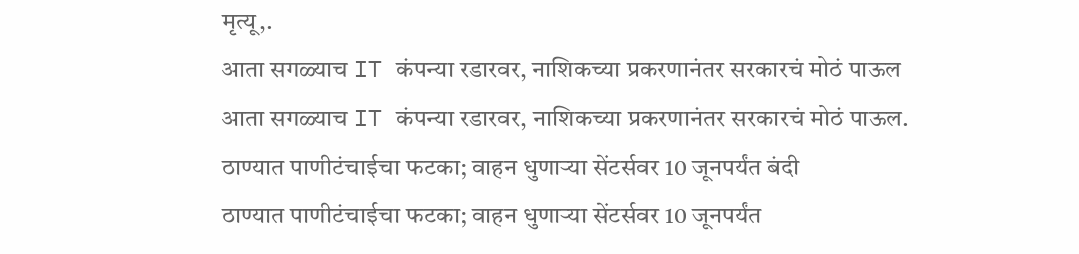मृत्यू,.
आता सगळ्याच IT कंपन्या रडारवर, नाशिकच्या प्रकरणानंतर सरकारचं मोठं पाऊल
आता सगळ्याच IT कंपन्या रडारवर, नाशिकच्या प्रकरणानंतर सरकारचं मोठं पाऊल.
ठाण्यात पाणीटंचाईचा फटका; वाहन धुणाऱ्या सेंटर्सवर 10 जूनपर्यंत बंदी
ठाण्यात पाणीटंचाईचा फटका; वाहन धुणाऱ्या सेंटर्सवर 10 जूनपर्यंत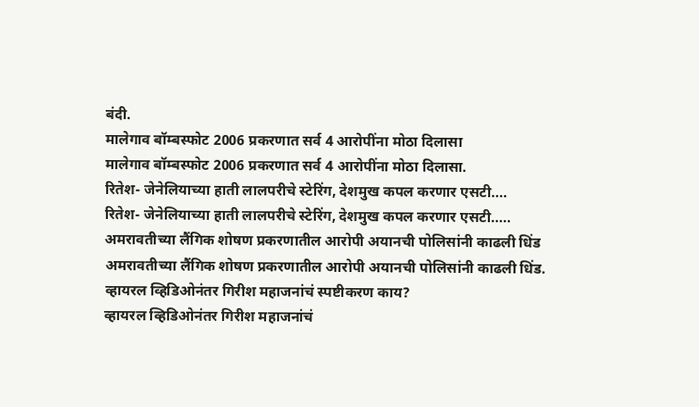बंदी.
मालेगाव बॉम्बस्फोट 2006 प्रकरणात सर्व 4 आरोपींना मोठा दिलासा
मालेगाव बॉम्बस्फोट 2006 प्रकरणात सर्व 4 आरोपींना मोठा दिलासा.
रितेश- जेनेलियाच्या हाती लालपरीचे स्टेरिंग, देशमुख कपल करणार एसटी....
रितेश- जेनेलियाच्या हाती लालपरीचे स्टेरिंग, देशमुख कपल करणार एसटी.....
अमरावतीच्या लैंगिक शोषण प्रकरणातील आरोपी अयानची पोलिसांनी काढली धिंड
अमरावतीच्या लैंगिक शोषण प्रकरणातील आरोपी अयानची पोलिसांनी काढली धिंड.
व्हायरल व्हिडिओनंतर गिरीश महाजनांचं स्पष्टीकरण काय?
व्हायरल व्हिडिओनंतर गिरीश महाजनांचं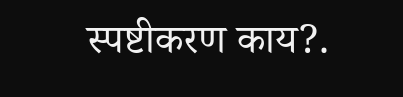स्पष्टीकरण काय?.